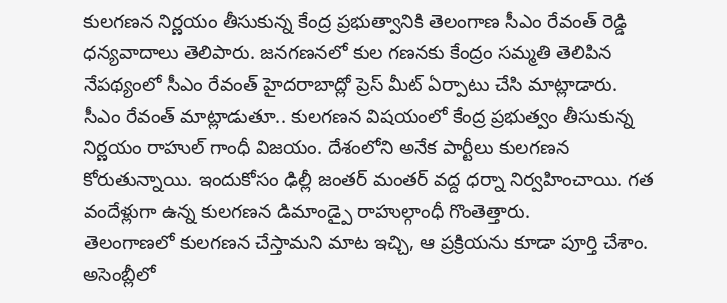కులగణన నిర్ణయం తీసుకున్న కేంద్ర ప్రభుత్వానికి తెలంగాణ సీఎం రేవంత్ రెడ్డి ధన్యవాదాలు తెలిపారు. జనగణనలో కుల గణనకు కేంద్రం సమ్మతి తెలిపిన నేపథ్యంలో సీఎం రేవంత్ హైదరాబాద్లో ప్రెస్ మీట్ ఏర్పాటు చేసి మాట్లాడారు. సీఎం రేవంత్ మాట్లాడుతూ.. కులగణన విషయంలో కేంద్ర ప్రభుత్వం తీసుకున్న నిర్ణయం రాహుల్ గాంధీ విజయం. దేశంలోని అనేక పార్టీలు కులగణన కోరుతున్నాయి. ఇందుకోసం ఢిల్లీ జంతర్ మంతర్ వద్ద ధర్నా నిర్వహించాయి. గత వందేళ్లుగా ఉన్న కులగణన డిమాండ్పై రాహుల్గాంధీ గొంతెత్తారు.
తెలంగాణలో కులగణన చేస్తామని మాట ఇచ్చి, ఆ ప్రక్రియను కూడా పూర్తి చేశాం. అసెంబ్లీలో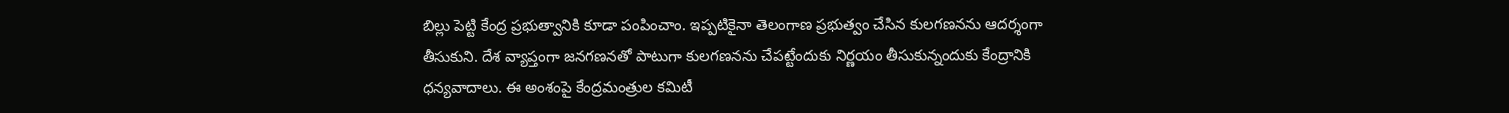బిల్లు పెట్టి కేంద్ర ప్రభుత్వానికి కూడా పంపించాం. ఇప్పటికైనా తెలంగాణ ప్రభుత్వం చేసిన కులగణనను ఆదర్శంగా తీసుకుని. దేశ వ్యాప్తంగా జనగణనతో పాటుగా కులగణనను చేపట్టేందుకు నిర్ణయం తీసుకున్నందుకు కేంద్రానికి ధన్యవాదాలు. ఈ అంశంపై కేంద్రమంత్రుల కమిటీ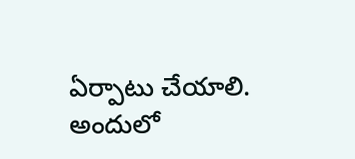ఏర్పాటు చేయాలి. అందులో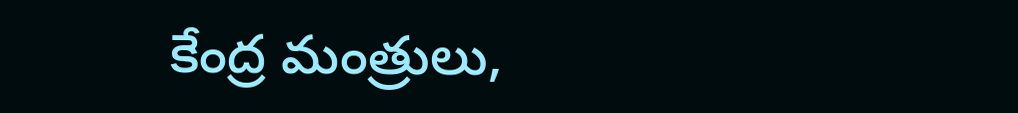కేంద్ర మంత్రులు,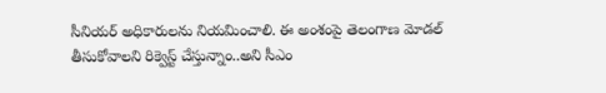సీనియర్ అధికారులను నియమించాలి. ఈ అంశంపై తెలంగాణ మోడల్ తీసుకోవాలని రిక్వెస్ట్ చేస్తున్నాం..అని సీఎం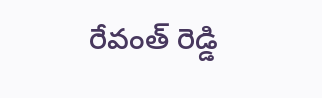రేవంత్ రెడ్డి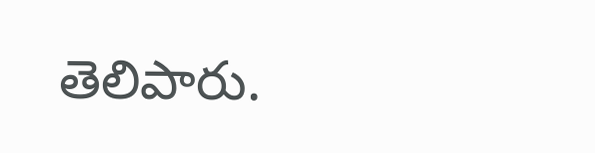తెలిపారు.